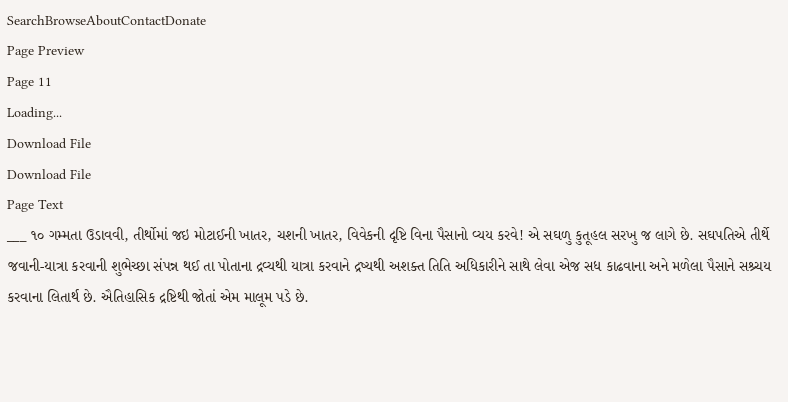SearchBrowseAboutContactDonate
Page Preview
Page 11
Loading...
Download File
Download File
Page Text
___ ૧૦ ગમ્મતા ઉડાવવી, તીર્થોમાં જઇ મોટાઈની ખાતર, ચશની ખાતર, વિવેકની દૃષ્ટિ વિના પૈસાનો વ્યય કરવે! એ સઘળુ કુતૂહલ સરખુ જ લાગે છે. સઘપતિએ તીર્થે જવાની-યાત્રા કરવાની શુભેચ્છા સંપન્ન થઈ તા પોતાના દ્રવ્યથી યાત્રા કરવાને દ્રષ્યથી અશક્ત તિતિ અધિકારીને સાથે લેવા એજ સધ કાઢવાના અને મળેલા પૈસાને સશ્ર્ચય કરવાના લિતાર્થ છે. ઐતિહાસિક દ્રષ્ટિથી જોતાં એમ માલૂમ પડે છે.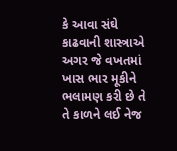કે આવા સંઘે કાઢવાની શાસ્ત્રાએ અગર જે વખતમાં ખાસ ભાર મૂકીને ભલામણ કરી છે તે તે કાળને લઈ નેજ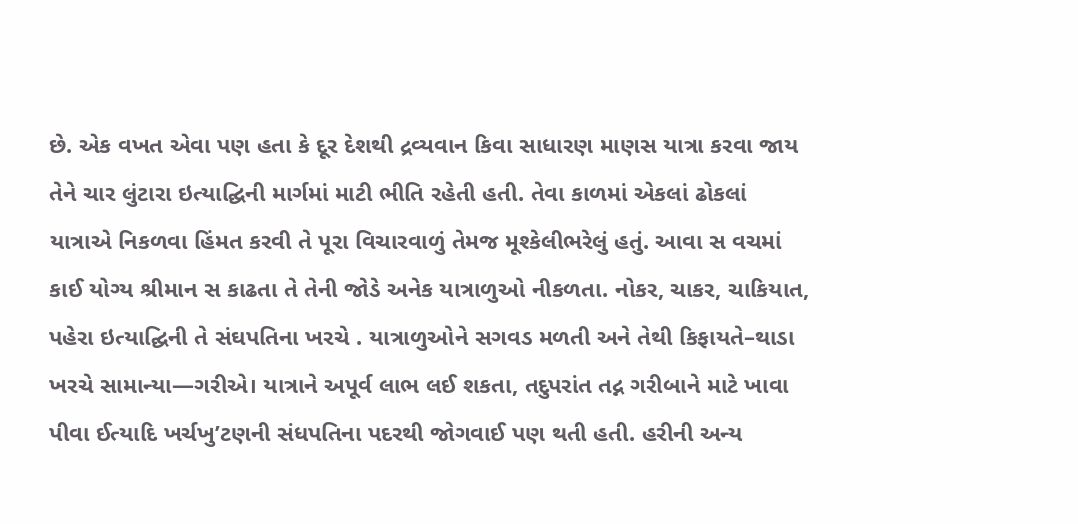છે. એક વખત એવા પણ હતા કે દૂર દેશથી દ્રવ્યવાન કિવા સાધારણ માણસ યાત્રા કરવા જાય તેને ચાર લુંટારા ઇત્યાદ્ઘિની માર્ગમાં માટી ભીતિ રહેતી હતી. તેવા કાળમાં એકલાં ઢોકલાં યાત્રાએ નિકળવા હિંમત કરવી તે પૂરા વિચારવાળું તેમજ મૂશ્કેલીભરેલું હતું. આવા સ વચમાં કાઈ યોગ્ય શ્રીમાન સ કાઢતા તે તેની જોડે અનેક યાત્રાળુઓ નીકળતા. નોકર, ચાકર, ચાકિયાત, પહેરા ઇત્યાદ્ઘિની તે સંઘપતિના ખરચે . યાત્રાળુઓને સગવડ મળતી અને તેથી કિફાયતે–થાડા ખરચે સામાન્યા—ગરીએ। યાત્રાને અપૂર્વ લાભ લઈ શકતા, તદુપરાંત તદ્ન ગરીબાને માટે ખાવા પીવા ઈત્યાદિ ખર્ચખુ’ટણની સંધપતિના પદરથી જોગવાઈ પણ થતી હતી. હરીની અન્ય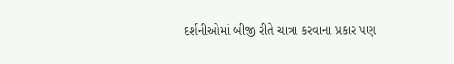દર્શનીઓમાં બીજી રીતે ચાત્રા કરવાના પ્રકાર પણ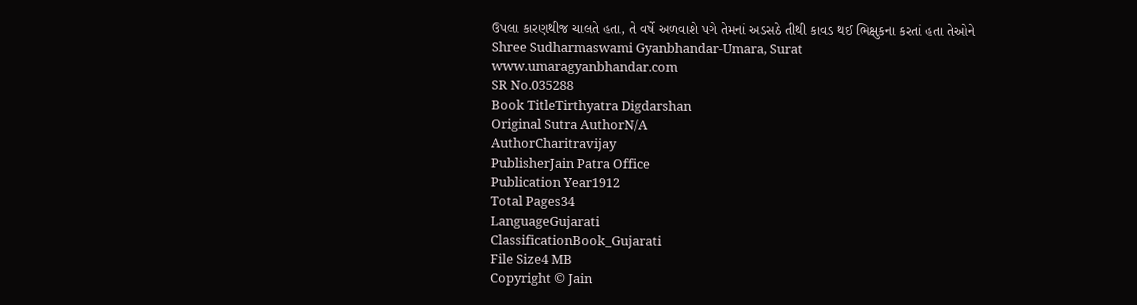ઉપલા કારણથીજ ચાલતે હતા, તે વર્ષે અળવાશે પગે તેમનાં અડસઠે તીથી કાવડ થઈ ભિક્ષુકના કરતાં હતા તેઓને Shree Sudharmaswami Gyanbhandar-Umara, Surat www.umaragyanbhandar.com
SR No.035288
Book TitleTirthyatra Digdarshan
Original Sutra AuthorN/A
AuthorCharitravijay
PublisherJain Patra Office
Publication Year1912
Total Pages34
LanguageGujarati
ClassificationBook_Gujarati
File Size4 MB
Copyright © Jain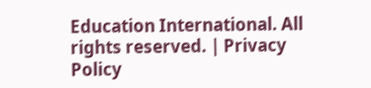Education International. All rights reserved. | Privacy Policy